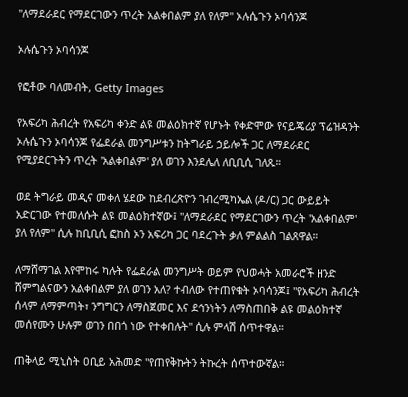"ለማደራደር የማደርገውን ጥረት አልቀበልም ያለ የለም" ኦሉሴጉን ኦባሳንጆ

ኦሉሴጉን ኦባሳንጆ

የፎቶው ባለመብት, Getty Images

የአፍሪካ ሕብረት የአፍሪካ ቀንድ ልዩ መልዕክተኛ የሆኑት የቀድሞው የናይጄሪያ ፕሬዝዳንት ኦሉሴጉን ኦባሳንጆ የፌደራል መንግሥቱን ከትግራይ ኃይሎች ጋር ለማደራደር የሚያደርጉትን ጥረት 'አልቀበልም' ያለ ወገን እንደሌለ ለቢቢሲ ገለጹ።

ወደ ትግራይ መዲና መቀለ ሄደው ከደብረጽዮን ገብረሚካኤል (ዶ/ር) ጋር ውይይት አድርገው የተመለሱት ልዩ መልዕክተኛው፤ "ለማደራደር የማደርገውን ጥረት 'አልቀበልም' ያለ የለም" ሲሉ ከቢቢሲ ፎከስ ኦን አፍሪካ ጋር ባደረጉት ቃለ ምልልስ ገልጸዋል።

ለማሸማገል እየሞከሩ ካሉት የፌደራል መንግሥት ወይም የህወሓት አመራሮች ዘንድ ሸምግልናውን አልቀበልም ያለ ወገን አለ? ተብለው የተጠየቁት ኦባሳንጆ፤ "የአፍሪካ ሕብረት ሰላም ለማምጣት፣ ንግግርን ለማስጀመር እና ደኅንነትን ለማስጠበቅ ልዩ መልዕክተኛ መሰየሙን ሁሉም ወገን በበጎ ነው የተቀበሉት" ሲሉ ምላሽ ሰጥተዋል።

ጠቅላይ ሚኒስት ዐቢይ አሕመድ "የጠየቅኩትን ትኩረት ሰጥተውኛል።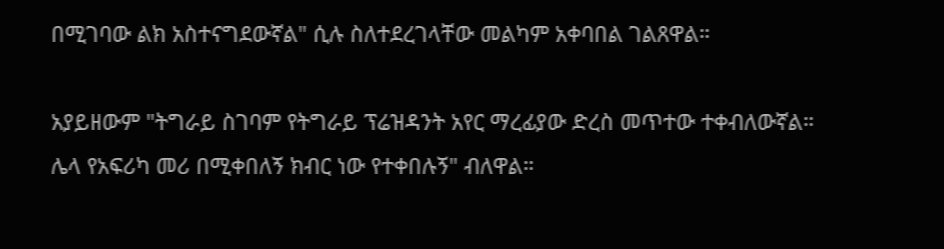በሚገባው ልክ አስተናግደውኛል" ሲሉ ስለተደረገላቸው መልካም አቀባበል ገልጸዋል።

አያይዘውም "ትግራይ ስገባም የትግራይ ፕሬዝዳንት አየር ማረፊያው ድረስ መጥተው ተቀብለውኛል። ሌላ የአፍሪካ መሪ በሚቀበለኝ ክብር ነው የተቀበሉኝ" ብለዋል።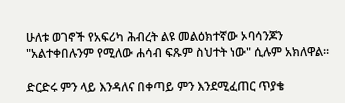ሁለቱ ወገኖች የአፍሪካ ሕብረት ልዩ መልዕክተኛው ኦባሳንጆን "አልተቀበሉንም የሚለው ሐሳብ ፍጹም ስህተት ነው" ሲሉም አክለዋል።

ድርድሩ ምን ላይ እንዳለና በቀጣይ ምን እንደሚፈጠር ጥያቄ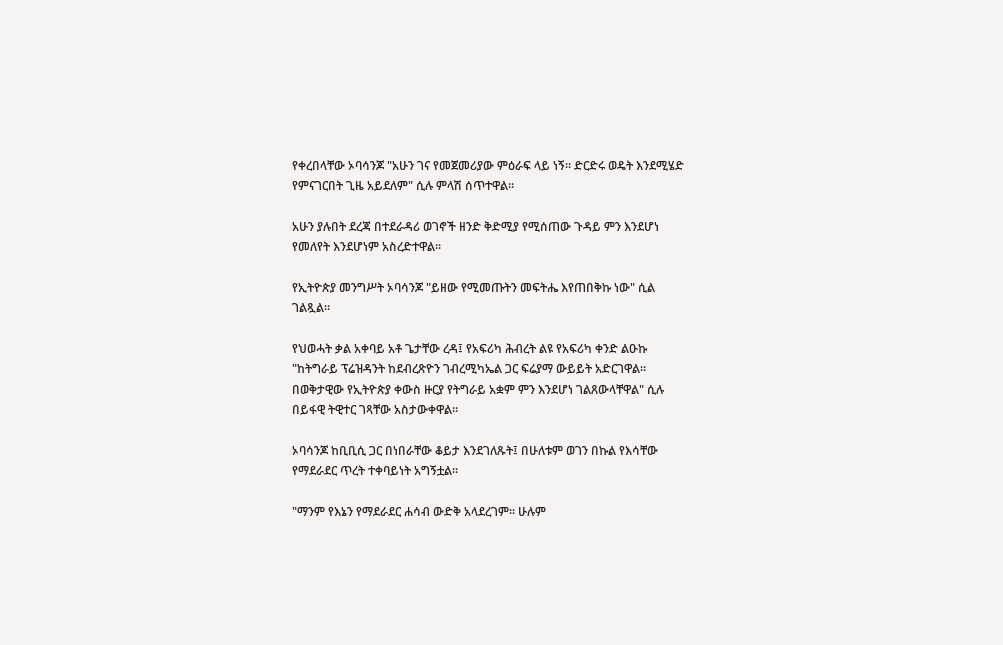የቀረበላቸው ኦባሳንጆ "አሁን ገና የመጀመሪያው ምዕራፍ ላይ ነኝ። ድርድሩ ወዴት እንደሚሄድ የምናገርበት ጊዜ አይደለም" ሲሉ ምላሽ ሰጥተዋል።

አሁን ያሉበት ደረጃ በተደራዳሪ ወገኖች ዘንድ ቅድሚያ የሚሰጠው ጉዳይ ምን እንደሆነ የመለየት እንደሆነም አስረድተዋል።

የኢትዮጵያ መንግሥት ኦባሳንጆ "ይዘው የሚመጡትን መፍትሔ እየጠበቅኩ ነው" ሲል ገልጿል።

የህወሓት ቃል አቀባይ አቶ ጌታቸው ረዳ፤ የአፍሪካ ሕብረት ልዩ የአፍሪካ ቀንድ ልዑኩ "ከትግራይ ፕሬዝዳንት ከደብረጽዮን ገብረሚካኤል ጋር ፍሬያማ ውይይት አድርገዋል። በወቅታዊው የኢትዮጵያ ቀውስ ዙርያ የትግራይ አቋም ምን እንደሆነ ገልጸውላቸዋል" ሲሉ በይፋዊ ትዊተር ገጻቸው አስታውቀዋል።

ኦባሳንጆ ከቢቢሲ ጋር በነበራቸው ቆይታ እንደገለጹት፤ በሁለቱም ወገን በኩል የእሳቸው የማደራደር ጥረት ተቀባይነት አግኝቷል።

"ማንም የእኔን የማደራደር ሐሳብ ውድቅ አላደረገም። ሁሉም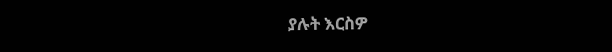ያሉት እርስዎ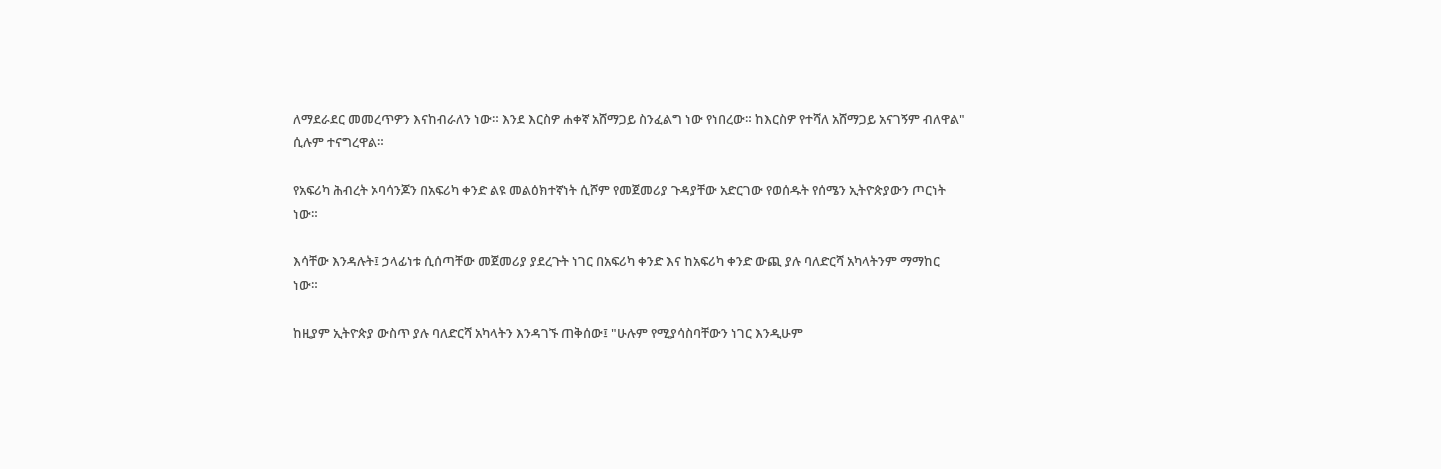ለማደራደር መመረጥዎን እናከብራለን ነው። እንደ እርስዎ ሐቀኛ አሸማጋይ ስንፈልግ ነው የነበረው። ከእርስዎ የተሻለ አሸማጋይ አናገኝም ብለዋል" ሲሉም ተናግረዋል።

የአፍሪካ ሕብረት ኦባሳንጆን በአፍሪካ ቀንድ ልዩ መልዕክተኛነት ሲሾም የመጀመሪያ ጉዳያቸው አድርገው የወሰዱት የሰሜን ኢትዮጵያውን ጦርነት ነው።

እሳቸው እንዳሉት፤ ኃላፊነቱ ሲሰጣቸው መጀመሪያ ያደረጉት ነገር በአፍሪካ ቀንድ እና ከአፍሪካ ቀንድ ውጪ ያሉ ባለድርሻ አካላትንም ማማከር ነው።

ከዚያም ኢትዮጵያ ውስጥ ያሉ ባለድርሻ አካላትን እንዳገኙ ጠቅሰው፤ "ሁሉም የሚያሳስባቸውን ነገር እንዲሁም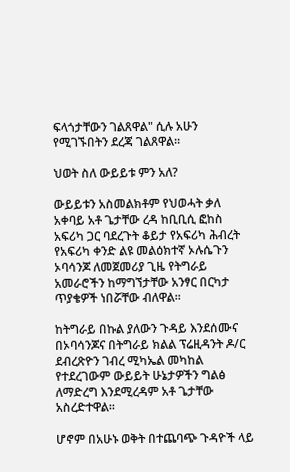ፍላጎታቸውን ገልጸዋል" ሲሉ አሁን የሚገኙበትን ደረጃ ገልጸዋል።

ህወት ስለ ውይይቱ ምን አለ?

ውይይቱን አስመልክቶም የህወሓት ቃለ አቀባይ አቶ ጌታቸው ረዳ ከቢቢሲ ፎከስ አፍሪካ ጋር ባደረጉት ቆይታ የአፍሪካ ሕብረት የአፍሪካ ቀንድ ልዩ መልዕክተኛ ኦሉሴጉን ኦባሳንጆ ለመጀመሪያ ጊዜ የትግራይ አመራሮችን ከማግኘታቸው አንፃር በርካታ ጥያቄዎች ነበሯቸው ብለዋል።

ከትግራይ በኩል ያለውን ጉዳይ እንደሰሙና በኦባሳንጆና በትግራይ ክልል ፕሬዚዳንት ዶ/ር ደብረጽዮን ገብረ ሚካኤል መካከል የተደረገውም ውይይት ሁኔታዎችን ግልፅ ለማድረግ እንደሚረዳም አቶ ጌታቸው አስረድተዋል።

ሆኖም በአሁኑ ወቅት በተጨባጭ ጉዳዮች ላይ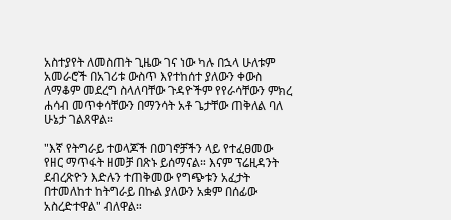አስተያየት ለመስጠት ጊዜው ገና ነው ካሉ በኋላ ሁለቱም አመራሮች በአገሪቱ ውስጥ እየተከሰተ ያለውን ቀውስ ለማቆም መደረግ ስላለባቸው ጉዳዮችም የየራሳቸውን ምክረ ሐሳብ መጥቀሳቸውን በማንሳት አቶ ጌታቸው ጠቅለል ባለ ሁኔታ ገልጸዋል።

"እኛ የትግራይ ተወላጆች በወገኖቻችን ላይ የተፈፀመው የዘር ማጥፋት ዘመቻ በጽኑ ይሰማናል። እናም ፕሬዚዳንት ደብረጽዮን እድሉን ተጠቅመው የግጭቱን አፈታት በተመለከተ ከትግራይ በኩል ያለውን አቋም በሰፊው አስረድተዋል" ብለዋል።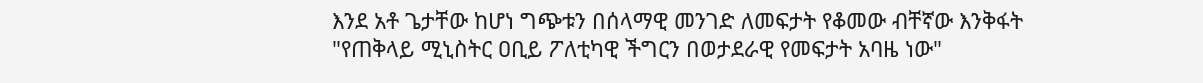እንደ አቶ ጌታቸው ከሆነ ግጭቱን በሰላማዊ መንገድ ለመፍታት የቆመው ብቸኛው እንቅፋት "የጠቅላይ ሚኒስትር ዐቢይ ፖለቲካዊ ችግርን በወታደራዊ የመፍታት አባዜ ነው"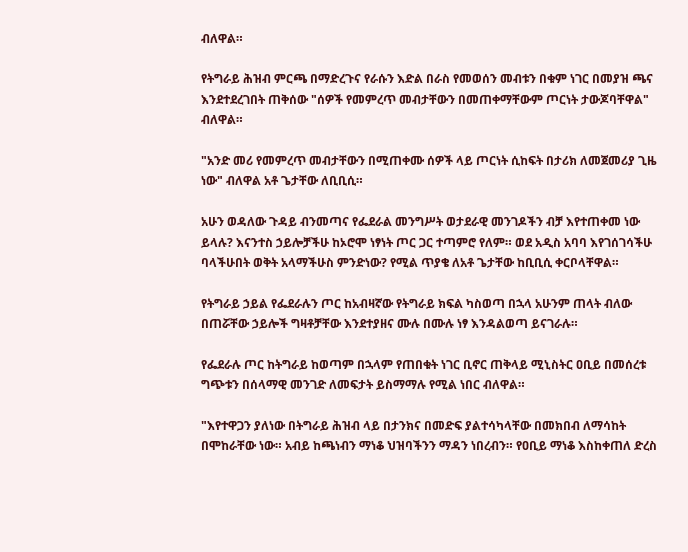ብለዋል።

የትግራይ ሕዝብ ምርጫ በማድረጉና የራሱን እድል በራስ የመወሰን መብቱን በቁም ነገር በመያዝ ጫና እንደተደረገበት ጠቅሰው "ሰዎች የመምረጥ መብታቸውን በመጠቀማቸውም ጦርነት ታውጆባቸዋል" ብለዋል።

"አንድ መሪ የመምረጥ መብታቸውን በሚጠቀሙ ሰዎች ላይ ጦርነት ሲከፍት በታሪክ ለመጀመሪያ ጊዜ ነው" ብለዋል አቶ ጌታቸው ለቢቢሲ።

አሁን ወዳለው ጉዳይ ብንመጣና የፌደራል መንግሥት ወታደራዊ መንገዶችን ብቻ እየተጠቀመ ነው ይላሉ? እናንተስ ኃይሎቻችሁ ከኦሮሞ ነፃነት ጦር ጋር ተጣምሮ የለም። ወደ አዲስ አባባ እየገሰገሳችሁ ባላችሁበት ወቅት አላማችሁስ ምንድነው? የሚል ጥያቄ ለአቶ ጌታቸው ከቢቢሲ ቀርቦላቸዋል።

የትግራይ ኃይል የፌደራሉን ጦር ከአብዛኛው የትግራይ ክፍል ካስወጣ በኋላ አሁንም ጠላት ብለው በጠሯቸው ኃይሎች ግዛቶቻቸው እንደተያዘና ሙሉ በሙሉ ነፃ እንዳልወጣ ይናገራሉ።

የፌደራሉ ጦር ከትግራይ ከወጣም በኋላም የጠበቁት ነገር ቢኖር ጠቅላይ ሚኒስትር ዐቢይ በመሰረቱ ግጭቱን በሰላማዊ መንገድ ለመፍታት ይስማማሉ የሚል ነበር ብለዋል።

"እየተዋጋን ያለነው በትግራይ ሕዝብ ላይ በታንክና በመድፍ ያልተሳካላቸው በመክበብ ለማሳከት በሞከራቸው ነው። አብይ ከጫነብን ማነቆ ህዝባችንን ማዳን ነበረብን። የዐቢይ ማነቆ እስከቀጠለ ድረስ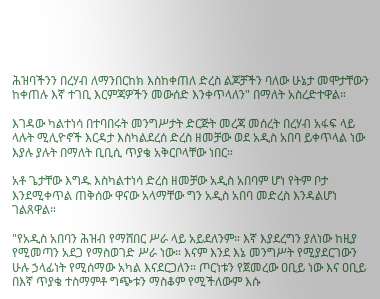ሕዝባችንን በረሃብ ለማንበርከክ እስከቀጠለ ድረስ ልጆቻችን ባለው ሁኔታ መሞታቸውን ከቀጠሉ እኛ ተገቢ እርምጃዎችን መውሰድ እንቀጥላለን" በማለት አስረድተዋል።

እገዳው ካልተነሳ በተባበሩት መንግሥታት ድርጅት መረጃ መሰረት በረሃብ አፋፍ ላይ ላሉት ሚሊዮኖች እርዳታ እስካልደረሰ ድረስ ዘመቻው ወደ አዲስ አበባ ይቀጥላል ነው እያሉ ያሉት በማለት ቢቢሲ ጥያቄ አቅርቦላቸው ነበር።

አቶ ጌታቸው እግዱ እስካልተነሳ ድረስ ዘመቻው አዲስ አበባም ሆነ የትም ቦታ እንደሚቀጥል ጠቅሰው ዋናው አላማቸው ግን አዲስ አበባ መድረስ እንዳልሆነ ገልጸዋል።

"የአዲስ አበባን ሕዝብ የማሸበር ሥራ ላይ አይደለንም። እኛ እያደረግን ያለነው ከዚያ የሚመጣን አደጋ የማስወገድ ሥራ ነው። እናም እንደ እኔ መንግሥት የሚያደርገውን ሁሉ ኃላፊነት የሚሰማው አካል እናደርጋለን። ጦርነቱን የጀመረው ዐቢይ ነው እና ዐቢይ በእኛ ጥያቄ ተስማምቶ ግጭቱን ማስቆም የሚችለውም እሱ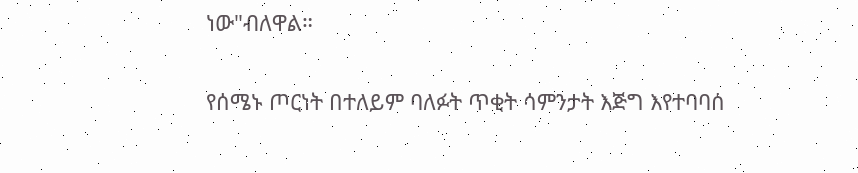ነው"ብለዋል።

የሰሜኑ ጦርነት በተለይም ባለፉት ጥቂት ሳምንታት እጅግ እየተባባሰ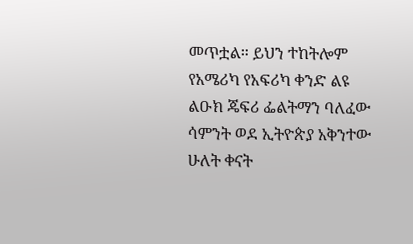መጥቷል። ይህን ተከትሎም የአሜሪካ የአፍሪካ ቀንድ ልዩ ልዑክ ጄፍሪ ፌልትማን ባለፈው ሳምንት ወደ ኢትዮጵያ አቅንተው ሁለት ቀናት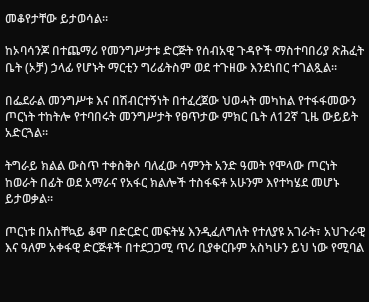መቆየታቸው ይታወሳል።

ከኦባሳንጆ በተጨማሪ የመንግሥታቱ ድርጅት የሰብአዊ ጉዳዮች ማስተባበሪያ ጽሕፈት ቤት (ኦቻ) ኃላፊ የሆኑት ማርቲን ግሪፊትስም ወደ ተጉዘው እንደነበር ተገልጿል።

በፌደራል መንግሥቱ እና በሽብርተኝነት በተፈረጀው ህወሓት መካከል የተፋፋመውን ጦርነት ተከትሎ የተባበሩት መንግሥታት የፀጥታው ምክር ቤት ለ12ኛ ጊዜ ውይይት አድርጓል።

ትግራይ ክልል ውስጥ ተቀስቅሶ ባለፈው ሳምንት አንድ ዓመት የሞላው ጦርነት ከወራት በፊት ወደ አማራና የአፋር ክልሎች ተስፋፍቶ አሁንም እየተካሄደ መሆኑ ይታወቃል።

ጦርነቱ በአስቸኳይ ቆሞ በድርድር መፍትሄ እንዲፈለግለት የተለያዩ አገራት፣ አህጉራዊ እና ዓለም አቀፋዊ ድርጅቶች በተደጋጋሚ ጥሪ ቢያቀርቡም አስካሁን ይህ ነው የሚባል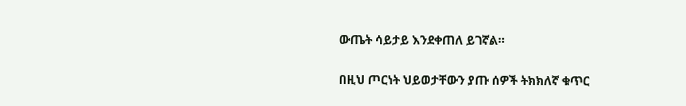ውጤት ሳይታይ እንደቀጠለ ይገኛል።

በዚህ ጦርነት ህይወታቸውን ያጡ ሰዎች ትክክለኛ ቁጥር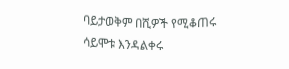ባይታወቅም በሺዎች የሚቆጠሩ ሳይሞቱ እንዳልቀሩ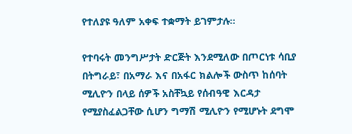የተለያዩ ዓለም አቀፍ ተቋማት ይገምታሉ።

የተባሩት መንግሥታት ድርጅት እንደሚለው በጦርነቱ ሳቢያ በትግራይ፣ በአማራ እና በአፋር ክልሎች ውስጥ ከሰባት ሚሊዮን በላይ ሰዎች አስቸኳይ የሰብዓዊ እርዳታ የሚያስፈልጋቸው ሲሆን ግማሽ ሚሊዮን የሚሆኑት ደግሞ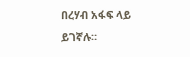በረሃብ አፋፍ ላይ ይገኛሉ።